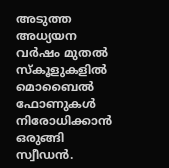അടുത്ത അധ്യയന വർഷം മുതൽ സ്കൂളുകളിൽ മൊബൈൽ ഫോണുകൾ നിരോധിക്കാൻ ഒരുങ്ങി സ്വീഡൻ.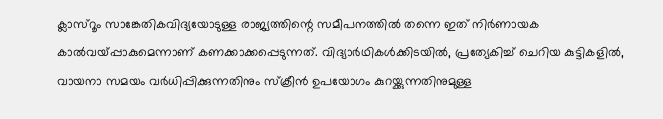ക്ലാസ്റൂം സാങ്കേതികവിദ്യയോടുള്ള രാജ്യത്തിന്റെ സമീപനത്തിൽ തന്നെ ഇത് നിർണായക കാൽവയ്പ്പാകുമെന്നാണ് കണക്കാക്കപ്പെടുന്നത്. വിദ്യാർഥികൾക്കിടയിൽ, പ്രത്യേകിച്ച് ചെറിയ കുട്ടികളിൽ, വായനാ സമയം വർധിപ്പിക്കുന്നതിനും സ്ക്രീൻ ഉപയോഗം കുറയ്ക്കുന്നതിനുമുള്ള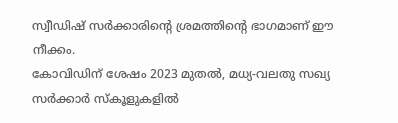സ്വീഡിഷ് സർക്കാരിന്റെ ശ്രമത്തിന്റെ ഭാഗമാണ് ഈ നീക്കം.
കോവിഡിന് ശേഷം 2023 മുതൽ, മധ്യ-വലതു സഖ്യ സർക്കാർ സ്കൂളുകളിൽ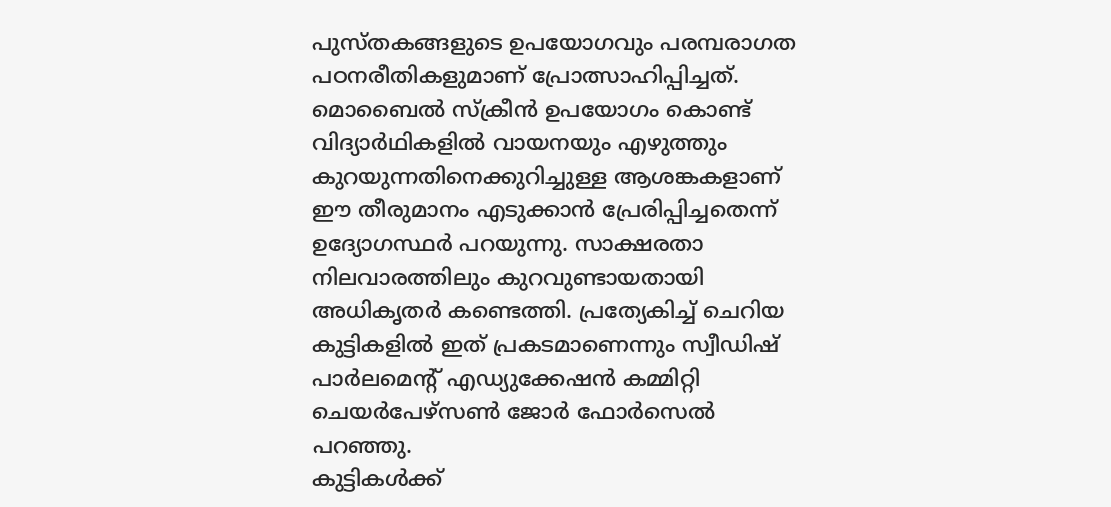പുസ്തകങ്ങളുടെ ഉപയോഗവും പരമ്പരാഗത പഠനരീതികളുമാണ് പ്രോത്സാഹിപ്പിച്ചത്. മൊബൈൽ സ്ക്രീൻ ഉപയോഗം കൊണ്ട് വിദ്യാർഥികളിൽ വായനയും എഴുത്തും കുറയുന്നതിനെക്കുറിച്ചുള്ള ആശങ്കകളാണ് ഈ തീരുമാനം എടുക്കാൻ പ്രേരിപ്പിച്ചതെന്ന് ഉദ്യോഗസ്ഥർ പറയുന്നു. സാക്ഷരതാ നിലവാരത്തിലും കുറവുണ്ടായതായി അധികൃതർ കണ്ടെത്തി. പ്രത്യേകിച്ച് ചെറിയ കുട്ടികളിൽ ഇത് പ്രകടമാണെന്നും സ്വീഡിഷ് പാർലമെന്റ് എഡ്യുക്കേഷൻ കമ്മിറ്റി ചെയർപേഴ്സൺ ജോർ ഫോർസെൽ പറഞ്ഞു.
കുട്ടികൾക്ക്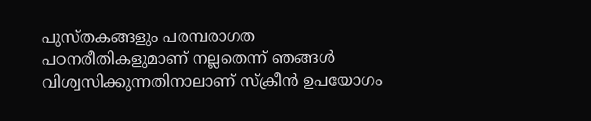പുസ്തകങ്ങളും പരമ്പരാഗത പഠനരീതികളുമാണ് നല്ലതെന്ന് ഞങ്ങൾ വിശ്വസിക്കുന്നതിനാലാണ് സ്ക്രീൻ ഉപയോഗം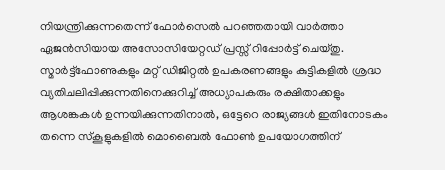നിയന്ത്രിക്കുന്നതെന്ന് ഫോർസെൽ പറഞ്ഞതായി വാർത്താ ഏജൻസിയായ അസോസിയേറ്റഡ് പ്രസ്സ് റിപ്പോർട്ട് ചെയ്തു. സ്മാർട്ട്ഫോണുകളും മറ്റ് ഡിജിറ്റൽ ഉപകരണങ്ങളും കുട്ടികളിൽ ശ്രദ്ധ വ്യതിചലിപ്പിക്കുന്നതിനെക്കുറിച്ച് അധ്യാപകരും രക്ഷിതാക്കളും ആശങ്കകൾ ഉന്നയിക്കുന്നതിനാൽ, ഒട്ടേറെ രാജ്യങ്ങൾ ഇതിനോടകം തന്നെ സ്കൂളുകളിൽ മൊബൈൽ ഫോൺ ഉപയോഗത്തിന്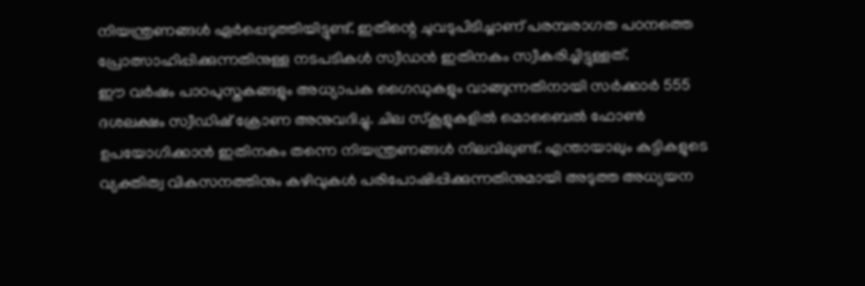നിയന്ത്രണങ്ങൾ ഏർപ്പെടുത്തിയിട്ടുണ്ട്. ഇതിന്റെ ചുവടുപിടിച്ചാണ് പരമ്പരാഗത പഠനത്തെ പ്രോത്സാഹിപ്പിക്കുന്നതിനുള്ള നടപടികൾ സ്വീഡൻ ഇതിനകം സ്വീകരിച്ചിട്ടുള്ളത്.
ഈ വർഷം പാഠപുസ്തകങ്ങളും അധ്യാപക ഗൈഡുകളും വാങ്ങുന്നതിനായി സർക്കാർ 555 ദശലക്ഷം സ്വീഡിഷ് ക്രോണ അനുവദിച്ചു. ചില സ്കൂളുകളിൽ മൊബൈൽ ഫോൺ ഉപയോഗിക്കാൻ ഇതിനകം തന്നെ നിയന്ത്രണങ്ങൾ നിലവിലുണ്ട്. എന്തായാലും കുട്ടികളുടെ വ്യക്തിത്വ വികസനത്തിനും കഴിവുകൾ പരിപോഷിപ്പിക്കുന്നതിനുമായി അടുത്ത അധ്യയന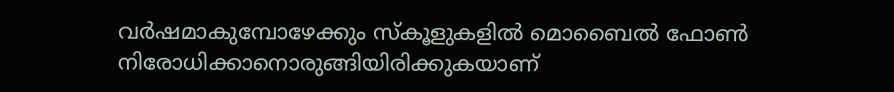വർഷമാകുമ്പോഴേക്കും സ്കൂളുകളിൽ മൊബൈൽ ഫോൺ നിരോധിക്കാനൊരുങ്ങിയിരിക്കുകയാണ്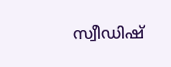സ്വീഡിഷ്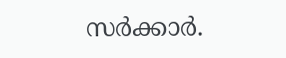സർക്കാർ.